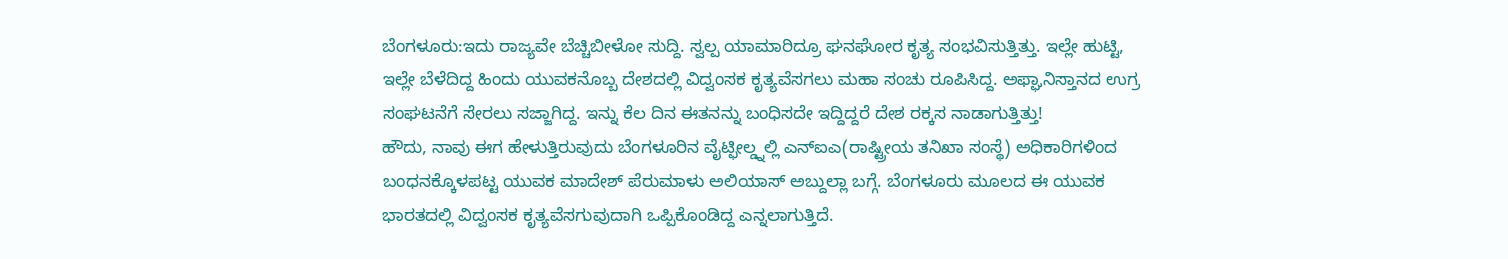ಬೆಂಗಳೂರು:ಇದು ರಾಜ್ಯವೇ ಬೆಚ್ಚಿಬೀಳೋ ಸುದ್ದಿ. ಸ್ವಲ್ಪ ಯಾಮಾರಿದ್ರೂ ಘನಘೋರ ಕೃತ್ಯ ಸಂಭವಿಸುತ್ತಿತ್ತು. ಇಲ್ಲೇ ಹುಟ್ಟಿ, ಇಲ್ಲೇ ಬೆಳೆದಿದ್ದ ಹಿಂದು ಯುವಕನೊಬ್ಬ ದೇಶದಲ್ಲಿ ವಿದ್ವಂಸಕ ಕೃತ್ಯವೆಸಗಲು ಮಹಾ ಸಂಚು ರೂಪಿಸಿದ್ದ. ಅಫ್ಘಾನಿಸ್ತಾನದ ಉಗ್ರ ಸಂಘಟನೆಗೆ ಸೇರಲು ಸಜ್ಜಾಗಿದ್ದ. ಇನ್ನು ಕೆಲ ದಿನ ಈತನನ್ನು ಬಂಧಿಸದೇ ಇದ್ದಿದ್ದರೆ ದೇಶ ರಕ್ಕಸ ನಾಡಾಗುತ್ತಿತ್ತು!
ಹೌದು, ನಾವು ಈಗ ಹೇಳುತ್ತಿರುವುದು ಬೆಂಗಳೂರಿನ ವೈಟ್ಫೀಲ್ಡ್ನಲ್ಲಿ ಎನ್ಐಎ(ರಾಷ್ಟ್ರೀಯ ತನಿಖಾ ಸಂಸ್ಥೆ) ಅಧಿಕಾರಿಗಳಿಂದ ಬಂಧನಕ್ಕೊಳಪಟ್ಟ ಯುವಕ ಮಾದೇಶ್ ಪೆರುಮಾಳು ಅಲಿಯಾಸ್ ಅಬ್ದುಲ್ಲಾ ಬಗ್ಗೆ. ಬೆಂಗಳೂರು ಮೂಲದ ಈ ಯುವಕ ಭಾರತದಲ್ಲಿ ವಿದ್ವಂಸಕ ಕೃತ್ಯವೆಸಗುವುದಾಗಿ ಒಪ್ಪಿಕೊಂಡಿದ್ದ ಎನ್ನಲಾಗುತ್ತಿದೆ.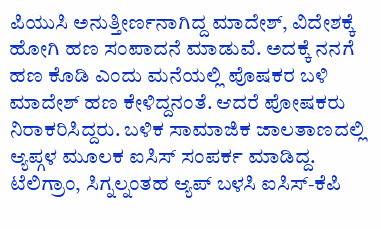ಪಿಯುಸಿ ಅನುತ್ತೀರ್ಣನಾಗಿದ್ದ ಮಾದೇಶ್, ವಿದೇಶಕ್ಕೆ ಹೋಗಿ ಹ‌ಣ ಸಂಪಾದನೆ ಮಾಡುವೆ. ಅದಕ್ಕೆ ನನಗೆ ಹಣ ಕೊಡಿ ಎಂದು ಮನೆಯಲ್ಲಿ‌‌ ಪೊಷಕರ‌ ಬಳಿ ಮಾದೇಶ್ ಹಣ‌ ಕೇಳಿದ್ದನಂತೆ. ಆದರೆ ಪೋಷಕರು ನಿರಾಕರಿಸಿದ್ದರು. ಬಳಿಕ ಸಾಮಾಜಿಕ ಜಾಲತಾಣದಲ್ಲಿ ಆ್ಯಪ್ಗಳ ಮೂಲಕ ಐಸಿಸ್ ಸಂಪರ್ಕ ಮಾಡಿದ್ದ. ಟೆಲಿಗ್ರಾಂ, ಸಿಗ್ನಲ್ನಂತಹ ಆ್ಯಪ್ ಬಳಸಿ ಐಸಿಸ್-ಕೆಪಿ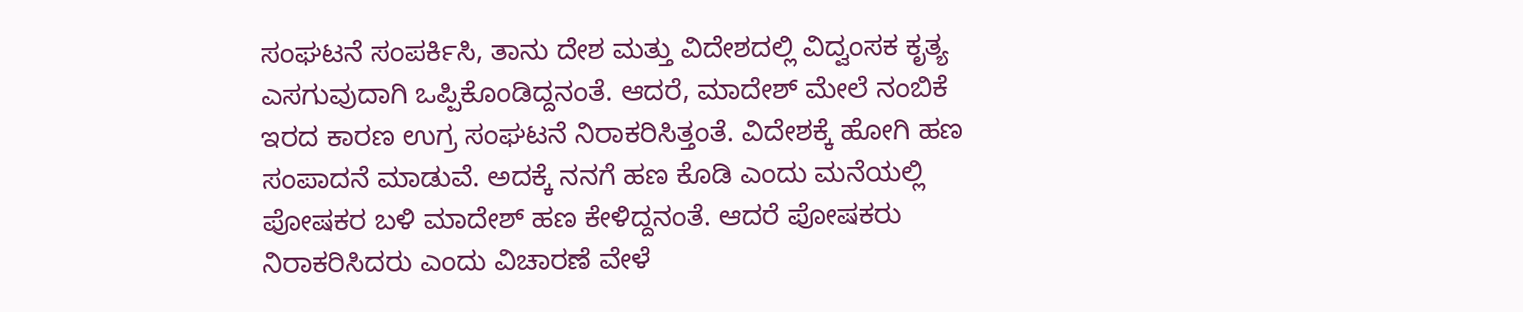ಸಂಘಟನೆ ಸಂಪರ್ಕಿಸಿ, ತಾನು ದೇಶ ಮತ್ತು ವಿದೇಶದಲ್ಲಿ ವಿದ್ವಂಸಕ ಕೃತ್ಯ ಎಸಗುವುದಾಗಿ ಒಪ್ಪಿಕೊಂಡಿದ್ದನಂತೆ. ಆದರೆ, ಮಾದೇಶ್ ಮೇಲೆ ನಂಬಿಕೆ ಇರದ ಕಾರಣ ಉಗ್ರ ಸಂಘಟನೆ ನಿರಾಕರಿಸಿತ್ತಂತೆ. ವಿದೇಶಕ್ಕೆ ಹೋಗಿ ಹ‌ಣ ಸಂಪಾದನೆ ಮಾಡುವೆ. ಅದಕ್ಕೆ ನನಗೆ ಹಣ ಕೊಡಿ ಎಂದು ಮನೆಯಲ್ಲಿ‌‌ ಪೋಷಕರ‌ ಬಳಿ ಮಾದೇಶ್ ಹಣ‌ ಕೇಳಿದ್ದನಂತೆ. ಆದರೆ ಪೋಷಕರು ನಿರಾಕರಿಸಿದರು ಎಂದು ವಿಚಾರಣೆ ವೇಳೆ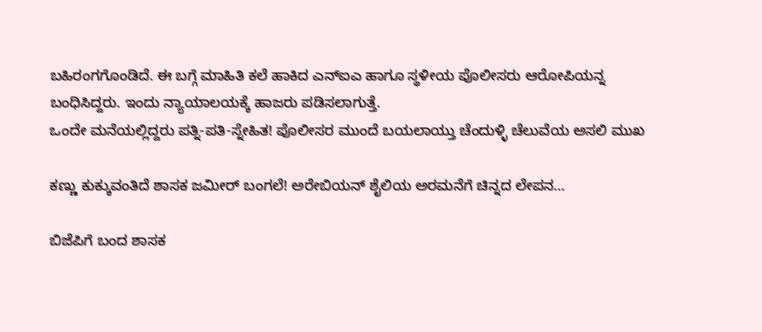ಬಹಿರಂಗಗೊಂಡಿದೆ. ಈ ಬಗ್ಗೆ ಮಾಹಿತಿ ಕಲೆ ಹಾಕಿದ ಎನ್ಐಎ ಹಾಗೂ ಸ್ಥಳೀಯ ಪೊಲೀಸರು ಆರೋಪಿಯನ್ನ ಬಂಧಿಸಿದ್ದರು. ಇಂದು ನ್ಯಾಯಾಲಯಕ್ಕೆ ಹಾಜರು ಪಡಿಸಲಾಗುತ್ತೆ.
ಒಂದೇ ಮನೆಯಲ್ಲಿದ್ದರು ಪತ್ನಿ-ಪತಿ-ಸ್ನೇಹಿತ! ಪೊಲೀಸರ ಮುಂದೆ ಬಯಲಾಯ್ತು ಚೆಂದುಳ್ಳಿ ಚೆಲುವೆಯ ಅಸಲಿ ಮುಖ

ಕಣ್ಣು ಕುಕ್ಕುವಂತಿದೆ ಶಾಸಕ ಜಮೀರ್‌ ಬಂಗಲೆ! ಅರೇಬಿಯನ್‌ ಶೈಲಿಯ ಅರಮನೆಗೆ ಚಿನ್ನದ ಲೇಪನ…

ಬಿಜೆಪಿಗೆ ಬಂದ ಶಾಸಕ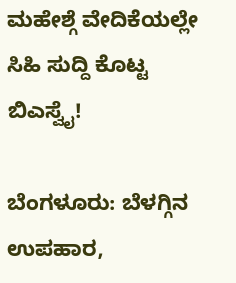ಮಹೇಶ್ಗೆ ವೇದಿಕೆಯಲ್ಲೇ ಸಿಹಿ ಸುದ್ದಿ ಕೊಟ್ಟ ಬಿಎಸ್ವೈ!

ಬೆಂಗಳೂರು: ಬೆಳಗ್ಗಿನ ಉಪಹಾರ,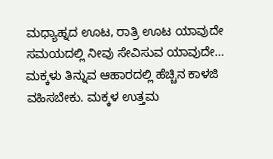ಮಧ್ಯಾಹ್ನದ ಊಟ, ರಾತ್ರಿ ಊಟ ಯಾವುದೇ ಸಮಯದಲ್ಲಿ ನೀವು ಸೇವಿಸುವ ಯಾವುದೇ…
ಮಕ್ಕಳು ತಿನ್ನುವ ಆಹಾರದಲ್ಲಿ ಹೆಚ್ಚಿನ ಕಾಳಜಿ ವಹಿಸಬೇಕು. ಮಕ್ಕಳ ಉತ್ತಮ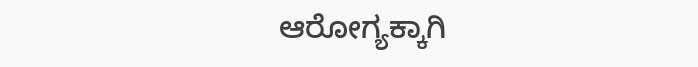ಆರೋಗ್ಯಕ್ಕಾಗಿ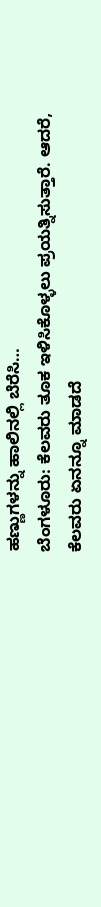ಹಣ್ಣುಗಳನ್ನು ಹಾಲಿನಲ್ಲಿ ಬೆರೆಸಿ…
ಬೆಂಗಳೂರು: ಕೆಲವರು ತೂಕ ಇಳಿಸಿಕೊಳ್ಳಲು ಪ್ರಯತ್ನಿಸುತ್ತಾರೆ. ಆದರೆ, ಕೆಲವರು ಏನನ್ನೂ ಮಾಡದೆ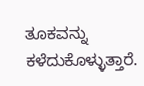ತೂಕವನ್ನು ಕಳೆದುಕೊಳ್ಳುತ್ತಾರೆ.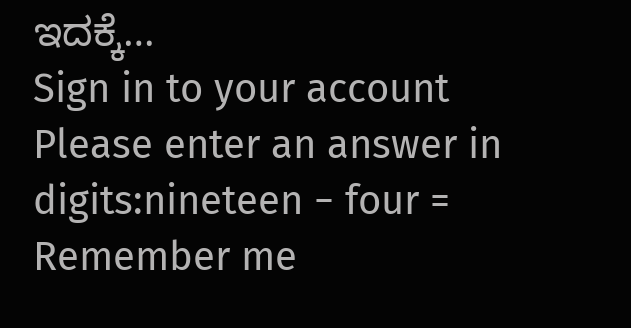ಇದಕ್ಕೆ…
Sign in to your account
Please enter an answer in digits:nineteen − four =
Remember me